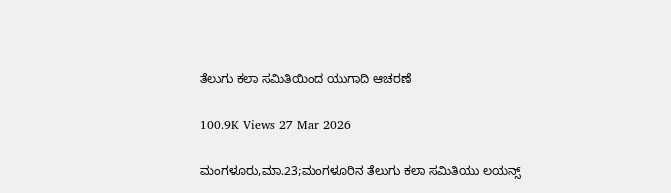ತೆಲುಗು ಕಲಾ ಸಮಿತಿಯಿಂದ ಯುಗಾದಿ ಆಚರಣೆ

100.9K Views 27 Mar 2026

ಮಂಗಳೂರು,ಮಾ.23;ಮಂಗಳೂರಿನ ತೆಲುಗು ಕಲಾ ಸಮಿತಿಯು ಲಯನ್ಸ್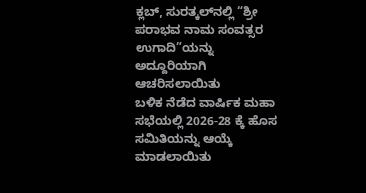ಕ್ಲಬ್, ಸುರತ್ಕಲ್‌ನಲ್ಲಿ “ಶ್ರೀ ಪರಾಭವ ನಾಮ ಸಂವತ್ಸರ ಉಗಾದಿ”ಯನ್ನು ಅದ್ದೂರಿಯಾಗಿ ಆಚರಿಸಲಾಯಿತು
ಬಳಿಕ ನೆಡೆದ ವಾರ್ಷಿಕ ಮಹಾ ಸಭೆಯಲ್ಲಿ 2026-28 ಕ್ಕೆ ಹೊಸ ಸಮಿತಿಯನ್ನು ಆಯ್ಕೆ ಮಾಡಲಾಯಿತು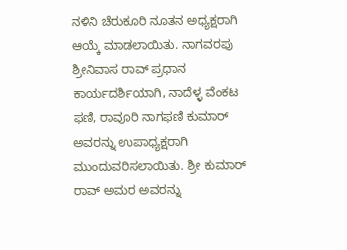ನಳಿನಿ ಚೆರುಕೂರಿ ನೂತನ ಅಧ್ಯಕ್ಷರಾಗಿ ಆಯ್ಕೆ ಮಾಡಲಾಯಿತು. ನಾಗವರಪು ಶ್ರೀನಿವಾಸ ರಾವ್ ಪ್ರಧಾನ ಕಾರ್ಯದರ್ಶಿಯಾಗಿ, ನಾದೆಳ್ಳ ವೆಂಕಟ ಫಣಿ, ರಾವೂರಿ ನಾಗಫಣಿ ಕುಮಾರ್ ಅವರನ್ನು ಉಪಾಧ್ಯಕ್ಷರಾಗಿ ಮುಂದುವರಿಸಲಾಯಿತು. ಶ್ರೀ ಕುಮಾರ್ ರಾವ್ ಅಮರ ಅವರನ್ನು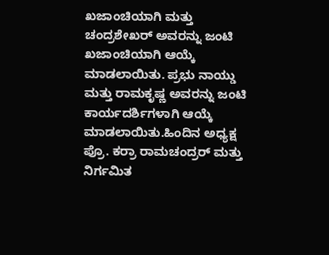ಖಜಾಂಚಿಯಾಗಿ ಮತ್ತು ಚಂದ್ರಶೇಖರ್ ಅವರನ್ನು ಜಂಟಿ ಖಜಾಂಚಿಯಾಗಿ ಆಯ್ಕೆ ಮಾಡಲಾಯಿತು. ಪ್ರಭು ನಾಯ್ಡು ಮತ್ತು ರಾಮಕೃಷ್ಣ ಅವರನ್ನು ಜಂಟಿ ಕಾರ್ಯದರ್ಶಿಗಳಾಗಿ ಆಯ್ಕೆ ಮಾಡಲಾಯಿತು.ಹಿಂದಿನ ಅಧ್ಯಕ್ಷ ಪ್ರೊ. ಕರ್ರಾ ರಾಮಚಂದ್ರರ್ ಮತ್ತು ನಿರ್ಗಮಿತ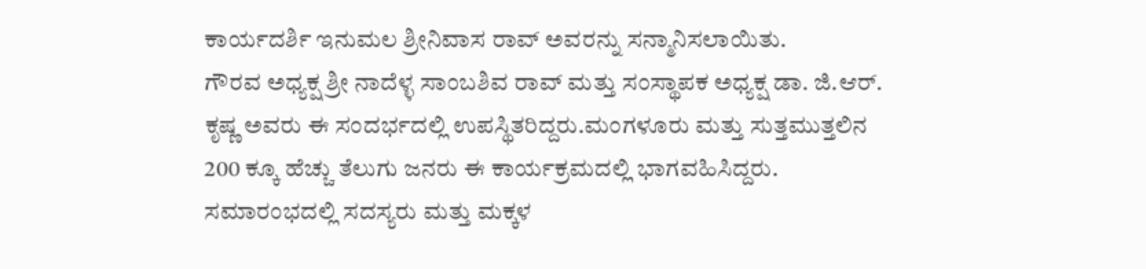ಕಾರ್ಯದರ್ಶಿ ಇನುಮಲ ಶ್ರೀನಿವಾಸ ರಾವ್ ಅವರನ್ನು ಸನ್ಮಾನಿಸಲಾಯಿತು.
ಗೌರವ ಅಧ್ಯಕ್ಷ ಶ್ರೀ ನಾದೆಳ್ಳ ಸಾಂಬಶಿವ ರಾವ್ ಮತ್ತು ಸಂಸ್ಥಾಪಕ ಅಧ್ಯಕ್ಷ ಡಾ. ಜಿ.ಆರ್. ಕೃಷ್ಣ ಅವರು ಈ ಸಂದರ್ಭದಲ್ಲಿ ಉಪಸ್ಥಿತರಿದ್ದರು.ಮಂಗಳೂರು ಮತ್ತು ಸುತ್ತಮುತ್ತಲಿನ 200 ಕ್ಕೂ ಹೆಚ್ಚು ತೆಲುಗು ಜನರು ಈ ಕಾರ್ಯಕ್ರಮದಲ್ಲಿ ಭಾಗವಹಿಸಿದ್ದರು.
ಸಮಾರಂಭದಲ್ಲಿ ಸದಸ್ಯರು ಮತ್ತು ಮಕ್ಕಳ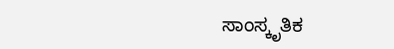ಸಾಂಸ್ಕೃತಿಕ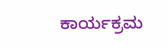ಕಾರ್ಯಕ್ರಮ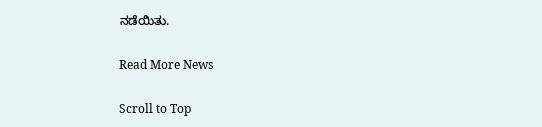ನಡೆಯಿತು.

Read More News

Scroll to Top